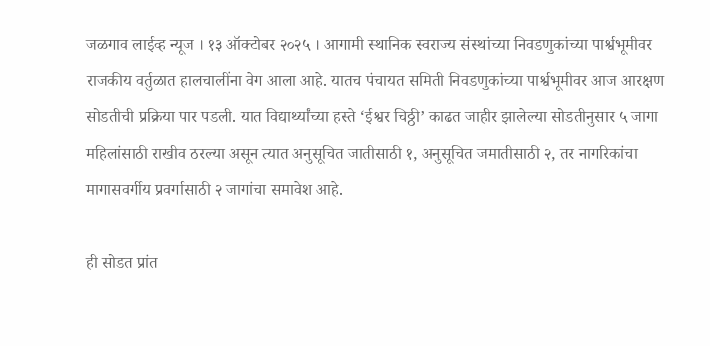जळगाव लाईव्ह न्यूज । १३ ऑक्टोबर २०२५ । आगामी स्थानिक स्वराज्य संस्थांच्या निवडणुकांच्या पार्श्वभूमीवर राजकीय वर्तुळात हालचालींना वेग आला आहे. यातच पंचायत समिती निवडणुकांच्या पार्श्वभूमीवर आज आरक्षण सोडतीची प्रक्रिया पार पडली. यात विद्यार्थ्यांच्या हस्ते ‘ईश्वर चिठ्ठी’ काढत जाहीर झालेल्या सोडतीनुसार ५ जागा महिलांसाठी राखीव ठरल्या असून त्यात अनुसूचित जातीसाठी १, अनुसूचित जमातीसाठी २, तर नागरिकांचा मागासवर्गीय प्रवर्गासाठी २ जागांचा समावेश आहे.

ही सोडत प्रांत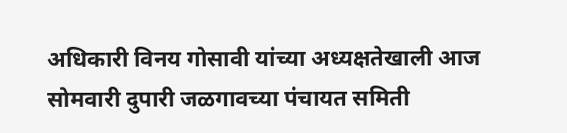अधिकारी विनय गोसावी यांच्या अध्यक्षतेखाली आज सोमवारी दुपारी जळगावच्या पंचायत समिती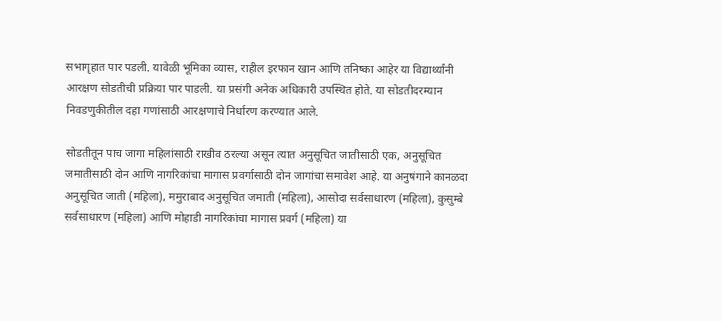सभागृहात पार पडली. यावेळी भूमिका व्यास, राहील इरफान खान आणि तनिष्का आहेर या विद्यार्थ्यांनी आरक्षण सोडतीची प्रक्रिया पार पाडली. या प्रसंगी अनेक अधिकारी उपस्थित होते. या सोडतीदरम्यान निवडणुकीतील दहा गणांसाठी आरक्षणाचे निर्धारण करण्यात आले.

सोडतीतून पाच जागा महिलांसाठी राखीव ठरल्या असून त्यात अनुसूचित जातीसाठी एक, अनुसूचित जमातीसाठी दोन आणि नागरिकांचा मागास प्रवर्गासाठी दोन जागांचा समावेश आहे. या अनुषंगाने कानळदा अनुसूचित जाती (महिला), ममुराबाद अनुसूचित जमाती (महिला), आसोदा सर्वसाधारण (महिला), कुसुम्बे सर्वसाधारण (महिला) आणि मोहाडी नागरिकांचा मागास प्रवर्ग (महिला) या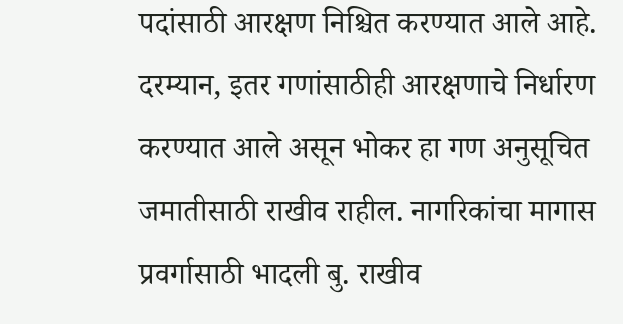पदांसाठी आरक्षण निश्चित करण्यात आले आहे.
दरम्यान, इतर गणांसाठीही आरक्षणाचे निर्धारण करण्यात आले असून भोकर हा गण अनुसूचित जमातीसाठी राखीव राहील. नागरिकांचा मागास प्रवर्गासाठी भादली बु. राखीव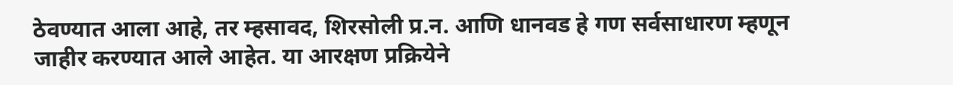ठेवण्यात आला आहे, तर म्हसावद, शिरसोली प्र.न. आणि धानवड हे गण सर्वसाधारण म्हणून जाहीर करण्यात आले आहेत. या आरक्षण प्रक्रियेने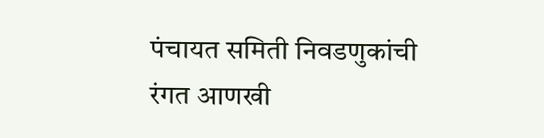पंचायत समिती निवडणुकांची रंगत आणखी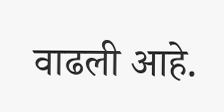वाढली आहे.